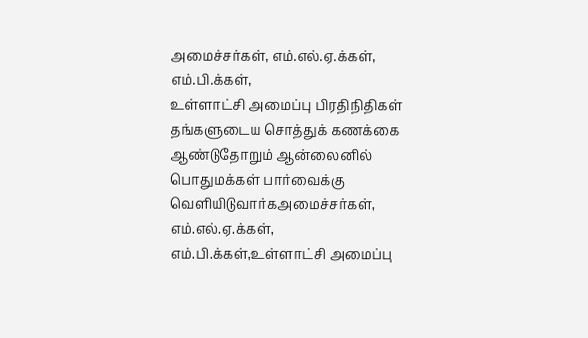அமைச்சர்கள், எம்.எல்.ஏ.க்கள், எம்.பி.க்கள்,
உள்ளாட்சி அமைப்பு பிரதிநிதிகள்
தங்களுடைய சொத்துக் கணக்கை
ஆண்டுதோறும் ஆன்லைனில்
பொதுமக்கள் பார்வைக்கு வெளியிடுவார்கஅமைச்சர்கள், எம்.எல்.ஏ.க்கள், எம்.பி.க்கள்,உள்ளாட்சி அமைப்பு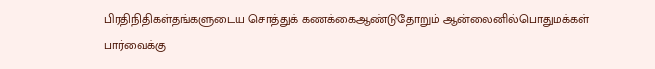பிரதிநிதிகள்தங்களுடைய சொத்துக் கணக்கைஆண்டுதோறும் ஆன்லைனில்பொதுமக்கள் பார்வைக்கு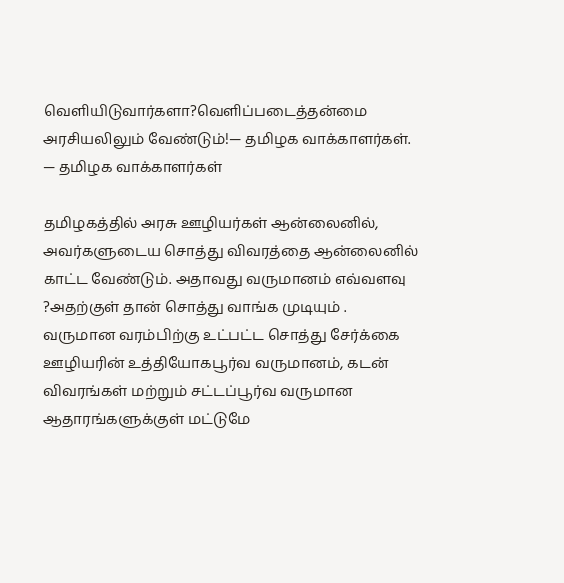வெளியிடுவார்களா?வெளிப்படைத்தன்மை அரசியலிலும் வேண்டும்!— தமிழக வாக்காளர்கள்.
— தமிழக வாக்காளர்கள்

தமிழகத்தில் அரசு ஊழியர்கள் ஆன்லைனில், அவர்களுடைய சொத்து விவரத்தை ஆன்லைனில் காட்ட வேண்டும். அதாவது வருமானம் எவ்வளவு ?அதற்குள் தான் சொத்து வாங்க முடியும் .
வருமான வரம்பிற்கு உட்பட்ட சொத்து சேர்க்கை ஊழியரின் உத்தியோகபூர்வ வருமானம், கடன் விவரங்கள் மற்றும் சட்டப்பூர்வ வருமான ஆதாரங்களுக்குள் மட்டுமே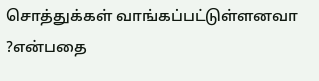சொத்துக்கள் வாங்கப்பட்டுள்ளனவா ?என்பதை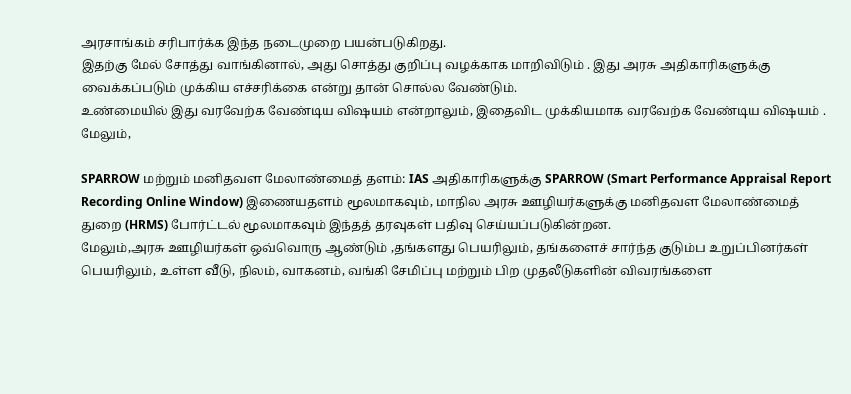அரசாங்கம் சரிபார்க்க இந்த நடைமுறை பயன்படுகிறது.
இதற்கு மேல் சோத்து வாங்கினால், அது சொத்து குறிப்பு வழக்காக மாறிவிடும் . இது அரசு அதிகாரிகளுக்கு வைக்கப்படும் முக்கிய எச்சரிக்கை என்று தான் சொல்ல வேண்டும்.
உண்மையில் இது வரவேற்க வேண்டிய விஷயம் என்றாலும், இதைவிட முக்கியமாக வரவேற்க வேண்டிய விஷயம் . மேலும்,

SPARROW மற்றும் மனிதவள மேலாண்மைத் தளம்: IAS அதிகாரிகளுக்கு SPARROW (Smart Performance Appraisal Report Recording Online Window) இணையதளம் மூலமாகவும், மாநில அரசு ஊழியர்களுக்கு மனிதவள மேலாண்மைத் துறை (HRMS) போர்ட்டல் மூலமாகவும் இந்தத் தரவுகள் பதிவு செய்யப்படுகின்றன.
மேலும்,அரசு ஊழியர்கள் ஒவ்வொரு ஆண்டும் ,தங்களது பெயரிலும், தங்களைச் சார்ந்த குடும்ப உறுப்பினர்கள் பெயரிலும், உள்ள வீடு, நிலம், வாகனம், வங்கி சேமிப்பு மற்றும் பிற முதலீடுகளின் விவரங்களை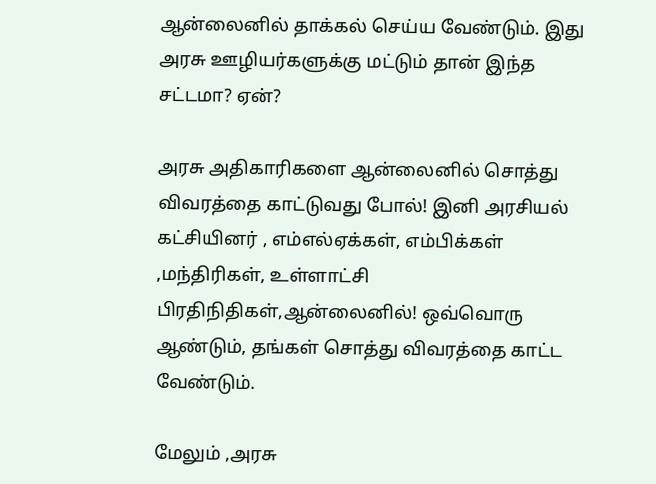ஆன்லைனில் தாக்கல் செய்ய வேண்டும். இது அரசு ஊழியர்களுக்கு மட்டும் தான் இந்த சட்டமா? ஏன்?

அரசு அதிகாரிகளை ஆன்லைனில் சொத்து விவரத்தை காட்டுவது போல்! இனி அரசியல் கட்சியினர் , எம்எல்ஏக்கள், எம்பிக்கள் ,மந்திரிகள், உள்ளாட்சி பிரதிநிதிகள்,ஆன்லைனில்! ஒவ்வொரு ஆண்டும், தங்கள் சொத்து விவரத்தை காட்ட வேண்டும்.

மேலும் ,அரசு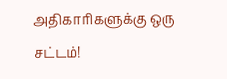அதிகாரிகளுக்கு ஒரு சட்டம்!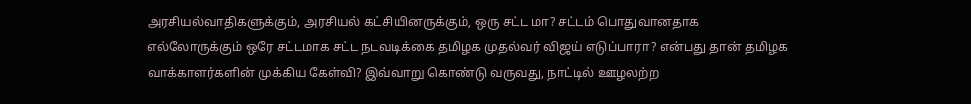அரசியல்வாதிகளுக்கும், அரசியல் கட்சியினருக்கும், ஒரு சட்ட மா? சட்டம் பொதுவானதாக எல்லோருக்கும் ஒரே சட்டமாக சட்ட நடவடிக்கை தமிழக முதல்வர் விஜய் எடுப்பாரா? என்பது தான் தமிழக வாக்காளர்களின் முக்கிய கேள்வி? இவ்வாறு கொண்டு வருவது, நாட்டில் ஊழலற்ற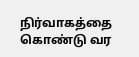நிர்வாகத்தை கொண்டு வர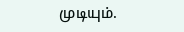முடியும்.